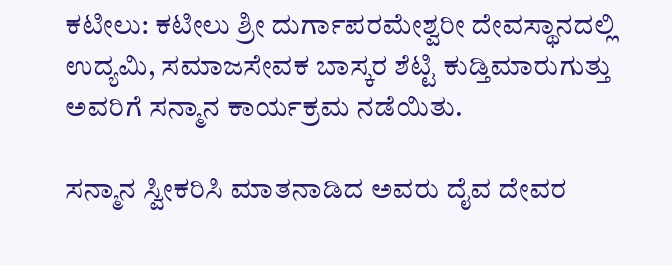ಕಟೀಲು: ಕಟೀಲು ಶ್ರೀ ದುರ್ಗಾಪರಮೇಶ್ವರೀ ದೇವಸ್ಥಾನದಲ್ಲಿ ಉದ್ಯಮಿ, ಸಮಾಜಸೇವಕ ಬಾಸ್ಕರ ಶೆಟ್ಟಿ ಕುಡ್ತಿಮಾರುಗುತ್ತು ಅವರಿಗೆ ಸನ್ಮಾನ ಕಾರ್ಯಕ್ರಮ ನಡೆಯಿತು.

ಸನ್ಮಾನ ಸ್ವೀಕರಿಸಿ ಮಾತನಾಡಿದ ಅವರು ದೈವ ದೇವರ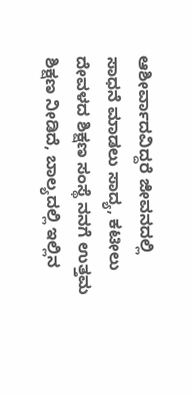ಆಶೀರ್ವಾದವಿದ್ದರೆ ಜೀವನದಲ್ಲಿ ಸಾಧನೆ ಮಾಡಲು ಸಾದ್ಯ, ಕಟೀಲು ದೇವಳದ ಶಿಕ್ಷಣ ಸಂಸ್ಥೆ ನನಗೆ ಉತ್ತಮ ಶಿಕ್ಷಣ ನೀಡಿದೆ, ಬಾಲ್ಯದಲ್ಲಿ ಇಲ್ಲಿನ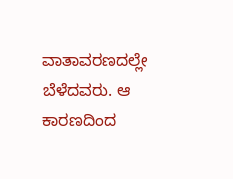ವಾತಾವರಣದಲ್ಲೇ ಬೆಳೆದವರು. ಆ ಕಾರಣದಿಂದ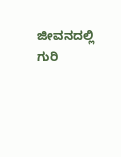ಜೀವನದಲ್ಲಿ ಗುರಿ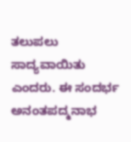ತಲುಪಲು ಸಾದ್ಯವಾಯಿತು ಎಂದರು. ಈ ಸಂದರ್ಭ ಅನಂತಪದ್ಮನಾಭ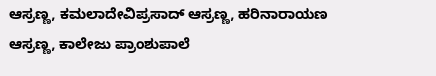ಆಸ್ರಣ್ಣ, ಕಮಲಾದೇವಿಪ್ರಸಾದ್ ಆಸ್ರಣ್ಣ, ಹರಿನಾರಾಯಣ ಆಸ್ರಣ್ಣ, ಕಾಲೇಜು ಪ್ರಾಂಶುಪಾಲೆ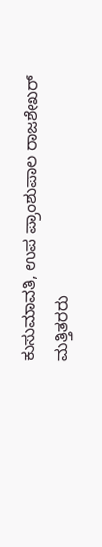ಕುಸುಮಾವತಿ, ಉಪ ಪ್ರಾಂಶುಪಾಲ ರಾಜಶೇಖರ್ ಮತ್ತಿತರರು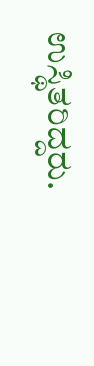ಉಸ್ಥಿತರಿದ್ದರು.